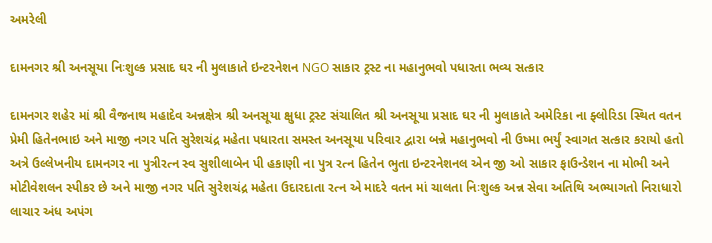અમરેલી

દામનગર શ્રી અનસૂયા નિઃશુલ્ક પ્રસાદ ઘર ની મુલાકાતે ઇન્ટરનેશન NGO સાકાર ટ્રસ્ટ ના મહાનુભવો પધારતા ભવ્ય સત્કાર

દામનગર શહેર માં શ્રી વૈજનાથ મહાદેવ અન્નક્ષેત્ર શ્રી અનસૂયા ક્ષુધા ટ્રસ્ટ સંચાલિત શ્રી અનસૂયા પ્રસાદ ઘર ની મુલાકાતે અમેરિકા ના ફ્લોરિડા સ્થિત વતન પ્રેમી હિતેનભાઇ અને માજી નગર પતિ સુરેશચંદ્ર મહેતા પધારતા સમસ્ત અનસૂયા પરિવાર દ્વારા બન્ને મહાનુભવો ની ઉષ્મા ભર્યું સ્વાગત સત્કાર કરાયો હતો અત્રે ઉલ્લેખનીય દામનગર ના પુત્રીરત્ન સ્વ સુશીલાબેન પી હકાણી ના પુત્ર રત્ન હિતેન ભુતા ઇન્ટરનેશનલ એન જી ઓ સાકાર ફાઉન્ડેશન ના મોભી અને મોટીવેશલન સ્પીકર છે અને માજી નગર પતિ સુરેશચંદ્ર મહેતા ઉદારદાતા રત્ન એ માદરે વતન માં ચાલતા નિઃશુલ્ક અન્ન સેવા અતિથિ અભ્યાગતો નિરાધારો લાચાર અંધ અપંગ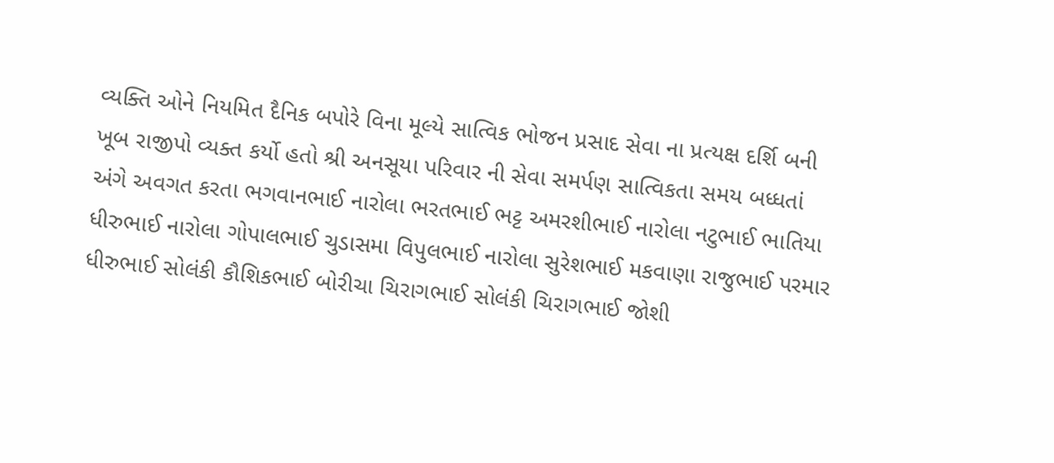વ્યક્તિ ઓને નિયમિત દૈનિક બપોરે વિના મૂલ્યે સાત્વિક ભોજન પ્રસાદ સેવા ના પ્રત્યક્ષ દર્શિ બની ખૂબ રાજીપો વ્યક્ત કર્યો હતો શ્રી અનસૂયા પરિવાર ની સેવા સમર્પણ સાત્વિકતા સમય બધ્ધતાં અંગે અવગત કરતા ભગવાનભાઈ નારોલા ભરતભાઈ ભટ્ટ અમરશીભાઈ નારોલા નટુભાઈ ભાતિયા ધીરુભાઈ નારોલા ગોપાલભાઈ ચુડાસમા વિપુલભાઈ નારોલા સુરેશભાઈ મકવાણા રાજુભાઈ પરમાર ધીરુભાઈ સોલંકી કૌશિકભાઈ બોરીચા ચિરાગભાઈ સોલંકી ચિરાગભાઈ જોશી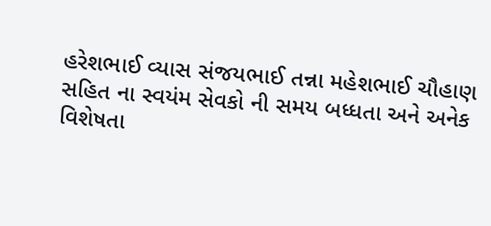હરેશભાઈ વ્યાસ સંજયભાઈ તન્ના મહેશભાઈ ચૌહાણ સહિત ના સ્વયંમ સેવકો ની સમય બધ્ધતા અને અનેક વિશેષતા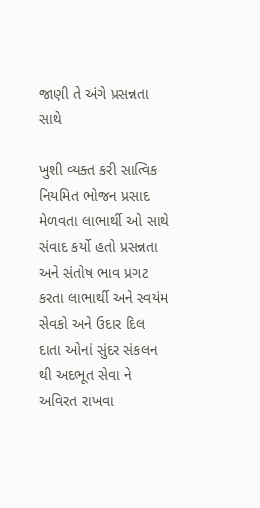જાણી તે અંગે પ્રસન્નતા સાથે

ખુશી વ્યક્ત કરી સાત્વિક નિયમિત ભોજન પ્રસાદ મેળવતા લાભાર્થી ઓ સાથે સંવાદ કર્યો હતો પ્રસન્નતા અને સંતોષ ભાવ પ્રગટ કરતા લાભાર્થી અને સ્વયંમ સેવકો અને ઉદાર દિલ દાતા ઓનાં સુંદર સંકલન થી અદભૂત સેવા ને અવિરત રાખવા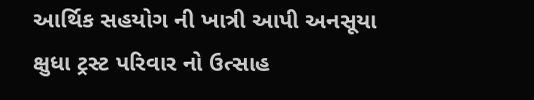આર્થિક સહયોગ ની ખાત્રી આપી અનસૂયા ક્ષુધા ટ્રસ્ટ પરિવાર નો ઉત્સાહ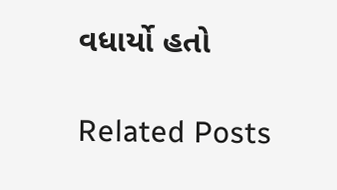વધાર્યો હતો

Related Posts